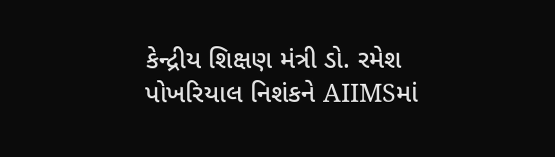કેન્દ્રીય શિક્ષણ મંત્રી ડો. રમેશ પોખરિયાલ નિશંકને AIIMSમાં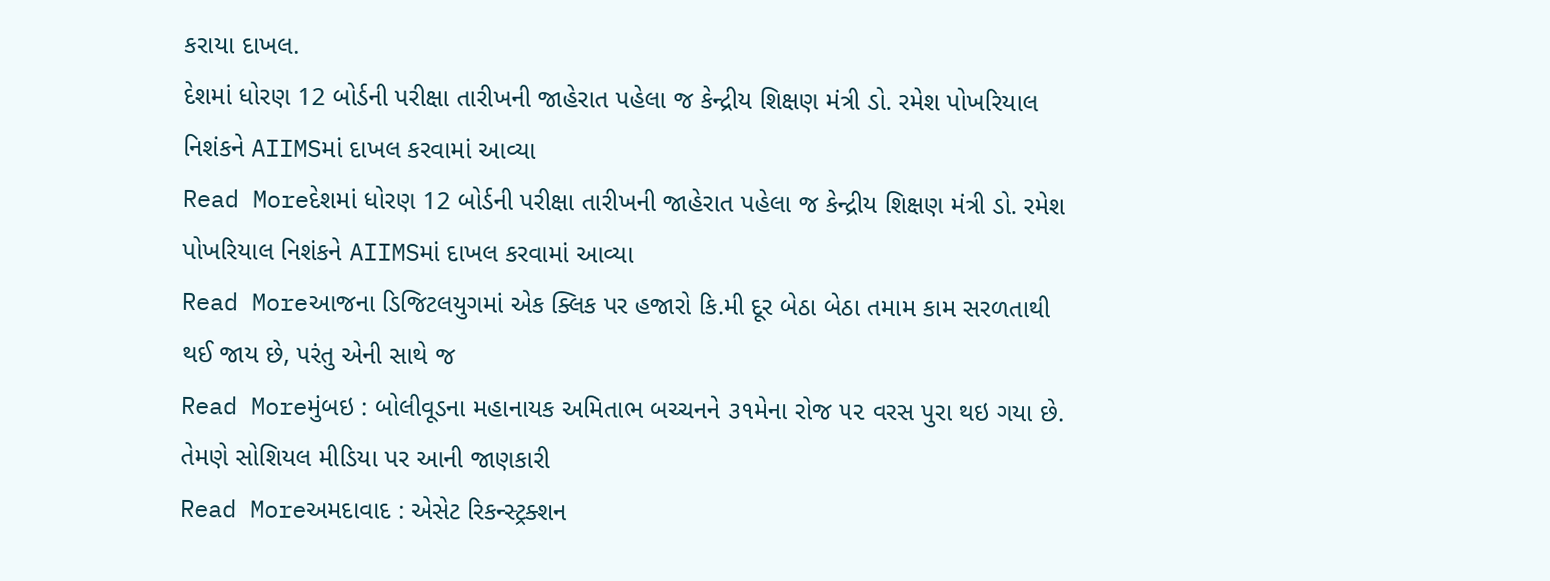કરાયા દાખલ.
દેશમાં ધોરણ 12 બોર્ડની પરીક્ષા તારીખની જાહેરાત પહેલા જ કેન્દ્રીય શિક્ષણ મંત્રી ડો. રમેશ પોખરિયાલ નિશંકને AIIMSમાં દાખલ કરવામાં આવ્યા
Read Moreદેશમાં ધોરણ 12 બોર્ડની પરીક્ષા તારીખની જાહેરાત પહેલા જ કેન્દ્રીય શિક્ષણ મંત્રી ડો. રમેશ પોખરિયાલ નિશંકને AIIMSમાં દાખલ કરવામાં આવ્યા
Read Moreઆજના ડિજિટલયુગમાં એક ક્લિક પર હજારો કિ.મી દૂર બેઠા બેઠા તમામ કામ સરળતાથી થઈ જાય છે, પરંતુ એની સાથે જ
Read Moreમુંબઇ : બોલીવૂડના મહાનાયક અમિતાભ બચ્ચનને ૩૧મેના રોજ ૫૨ વરસ પુરા થઇ ગયા છે. તેમણે સોશિયલ મીડિયા પર આની જાણકારી
Read Moreઅમદાવાદ : એસેટ રિકન્સ્ટ્રક્શન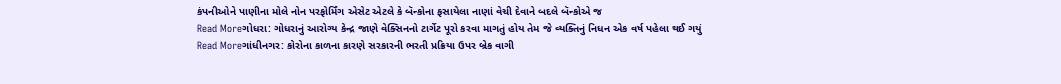કંપનીઓને પાણીના મોલે નોન પરફોર્મિંગ એસેટ એટલે કે બૅન્કોના ફસાયેલા નાણાં વેચી દેવાને બદલે બૅન્કોએ જ
Read Moreગોધરા: ગોધરાનું આરોગ્ય કેન્દ્ર જાણે વેક્સિનનો ટાર્ગેટ પૂરો કરવા માગતું હોય તેમ જે વ્યક્તિનું નિધન એક વર્ષ પહેલા થઈ ગયું
Read Moreગાંધીનગર: કોરોના કાળના કારણે સરકારની ભરતી પ્રક્રિયા ઉપર બ્રેક વાગી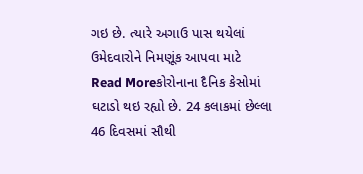ગઇ છે. ત્યારે અગાઉ પાસ થયેલાં ઉમેદવારોને નિમણૂંક આપવા માટે
Read Moreકોરોનાના દૈનિક કેસોમાં ઘટાડો થઇ રહ્યો છે. 24 કલાકમાં છેલ્લા 46 દિવસમાં સૌથી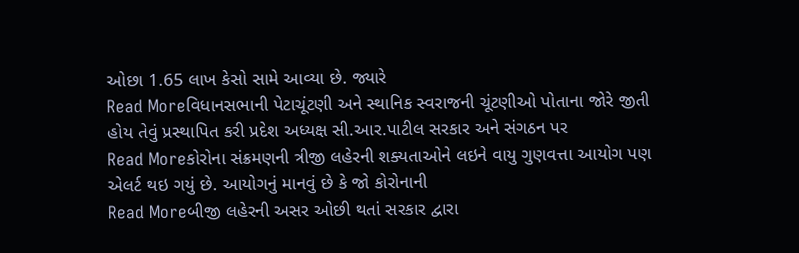ઓછા 1.65 લાખ કેસો સામે આવ્યા છે. જ્યારે
Read Moreવિધાનસભાની પેટાચૂંટણી અને સ્થાનિક સ્વરાજની ચૂંટણીઓ પોતાના જોરે જીતી હોય તેવું પ્રસ્થાપિત કરી પ્રદેશ અધ્યક્ષ સી.આર.પાટીલ સરકાર અને સંગઠન પર
Read Moreકોરોના સંક્રમણની ત્રીજી લહેરની શક્યતાઓને લઇને વાયુ ગુણવત્તા આયોગ પણ એલર્ટ થઇ ગયું છે. આયોગનું માનવું છે કે જો કોરોનાની
Read Moreબીજી લહેરની અસર ઓછી થતાં સરકાર દ્વારા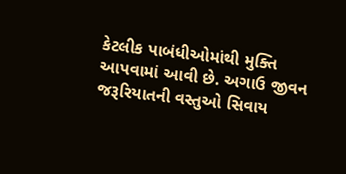કેટલીક પાબંધીઓમાંથી મુક્તિ આપવામાં આવી છે. અગાઉ જીવન જરૂરિયાતની વસ્તુઓ સિવાય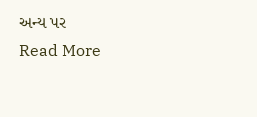અન્ય પર
Read More